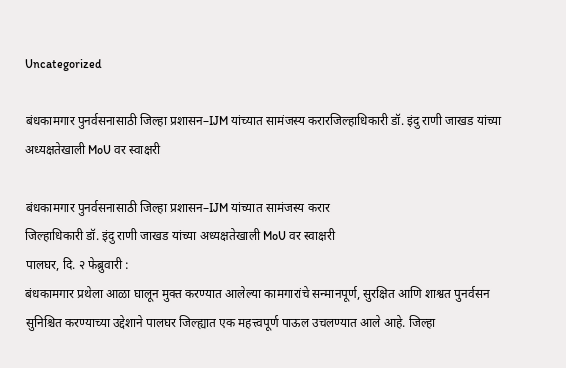Uncategorized

बंधकामगार पुनर्वसनासाठी जिल्हा प्रशासन–IJM यांच्यात सामंजस्य करारजिल्हाधिकारी डॉ. इंदु राणी जाखड यांच्या अध्यक्षतेखाली MoU वर स्वाक्षरी

बंधकामगार पुनर्वसनासाठी जिल्हा प्रशासन–IJM यांच्यात सामंजस्य करार
जिल्हाधिकारी डॉ. इंदु राणी जाखड यांच्या अध्यक्षतेखाली MoU वर स्वाक्षरी
पालघर, दि. २ फेब्रुवारी :
बंधकामगार प्रथेला आळा घालून मुक्त करण्यात आलेल्या कामगारांचे सन्मानपूर्ण, सुरक्षित आणि शाश्वत पुनर्वसन सुनिश्चित करण्याच्या उद्देशाने पालघर जिल्ह्यात एक महत्त्वपूर्ण पाऊल उचलण्यात आले आहे. जिल्हा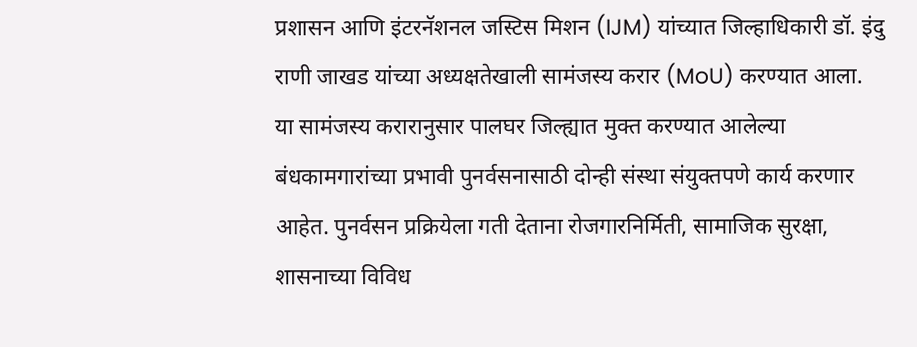प्रशासन आणि इंटरनॅशनल जस्टिस मिशन (IJM) यांच्यात जिल्हाधिकारी डॉ. इंदु राणी जाखड यांच्या अध्यक्षतेखाली सामंजस्य करार (MoU) करण्यात आला.
या सामंजस्य करारानुसार पालघर जिल्ह्यात मुक्त करण्यात आलेल्या बंधकामगारांच्या प्रभावी पुनर्वसनासाठी दोन्ही संस्था संयुक्तपणे कार्य करणार आहेत. पुनर्वसन प्रक्रियेला गती देताना रोजगारनिर्मिती, सामाजिक सुरक्षा, शासनाच्या विविध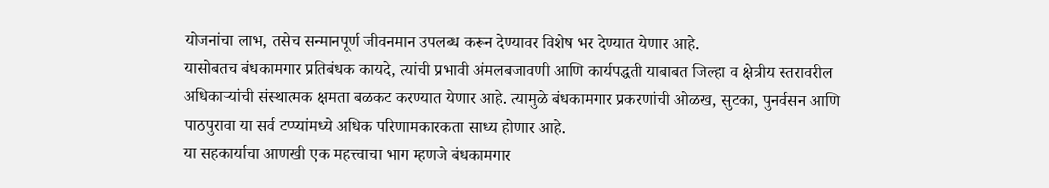योजनांचा लाभ, तसेच सन्मानपूर्ण जीवनमान उपलब्ध करून देण्यावर विशेष भर देण्यात येणार आहे.
यासोबतच बंधकामगार प्रतिबंधक कायदे, त्यांची प्रभावी अंमलबजावणी आणि कार्यपद्धती याबाबत जिल्हा व क्षेत्रीय स्तरावरील अधिकाऱ्यांची संस्थात्मक क्षमता बळकट करण्यात येणार आहे. त्यामुळे बंधकामगार प्रकरणांची ओळख, सुटका, पुनर्वसन आणि पाठपुरावा या सर्व टप्प्यांमध्ये अधिक परिणामकारकता साध्य होणार आहे.
या सहकार्याचा आणखी एक महत्त्वाचा भाग म्हणजे बंधकामगार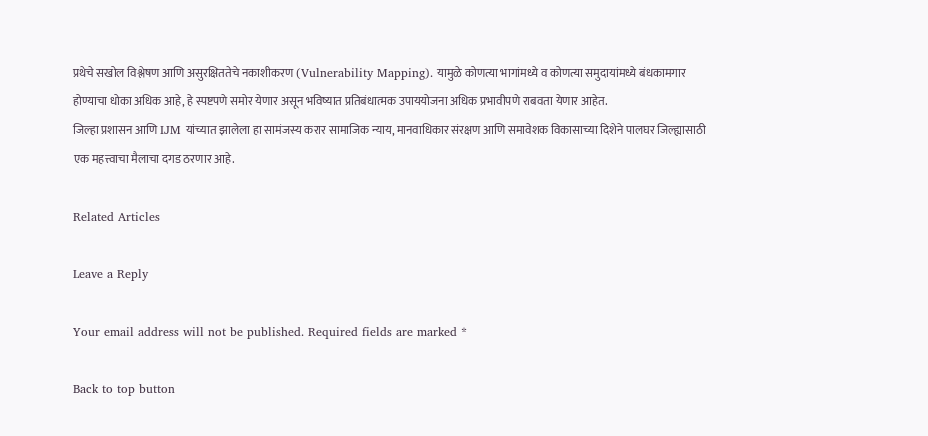प्रथेचे सखोल विश्लेषण आणि असुरक्षिततेचे नकाशीकरण (Vulnerability Mapping). यामुळे कोणत्या भागांमध्ये व कोणत्या समुदायांमध्ये बंधकामगार होण्याचा धोका अधिक आहे, हे स्पष्टपणे समोर येणार असून भविष्यात प्रतिबंधात्मक उपाययोजना अधिक प्रभावीपणे राबवता येणार आहेत.
जिल्हा प्रशासन आणि IJM यांच्यात झालेला हा सामंजस्य करार सामाजिक न्याय, मानवाधिकार संरक्षण आणि समावेशक विकासाच्या दिशेने पालघर जिल्ह्यासाठी एक महत्त्वाचा मैलाचा दगड ठरणार आहे.

Related Articles

Leave a Reply

Your email address will not be published. Required fields are marked *

Back to top button